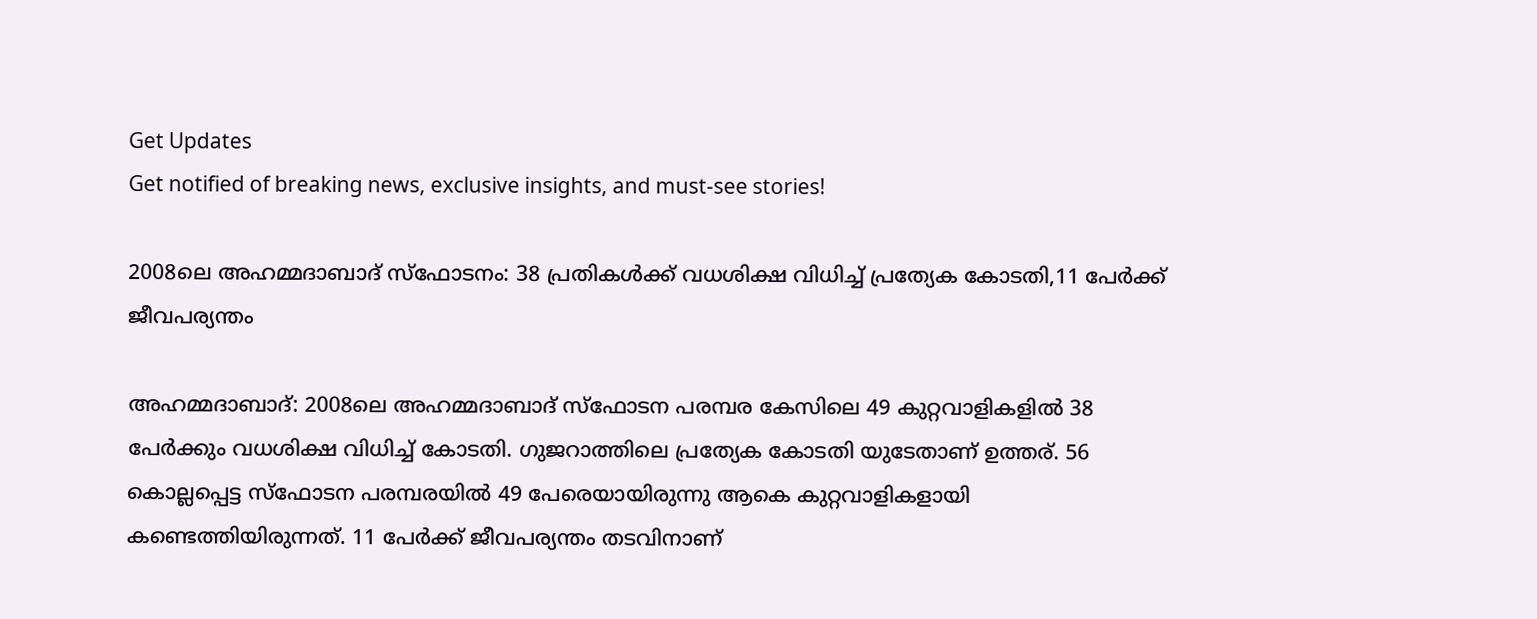Get Updates
Get notified of breaking news, exclusive insights, and must-see stories!

2008ലെ അഹമ്മദാബാദ് സ്‌ഫോടനം: 38 പ്രതികള്‍ക്ക് വധശിക്ഷ വിധിച്ച് പ്രത്യേക കോടതി,11 പേർക്ക് ജീവപര്യന്തം

അഹമ്മദാബാദ്: 2008ലെ അഹമ്മദാബാദ് സ്‌ഫോടന പരമ്പര കേസിലെ 49 കുറ്റവാളികളിൽ 38 പേർക്കും വധശിക്ഷ വിധിച്ച് കോടതി. ഗുജറാത്തിലെ പ്രത്യേക കോടതി യുടേതാണ് ഉത്തര്. 56 കൊല്ലപ്പെട്ട സ്ഫോടന പരമ്പരയില്‍ 49 പേരെയായിരുന്നു ആകെ കുറ്റവാളികളായി കണ്ടെത്തിയിരുന്നത്. 11 പേർക്ക് ജീവപര്യന്തം തടവിനാണ്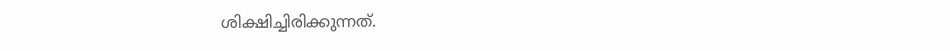ശിക്ഷിച്ചിരിക്കുന്നത്.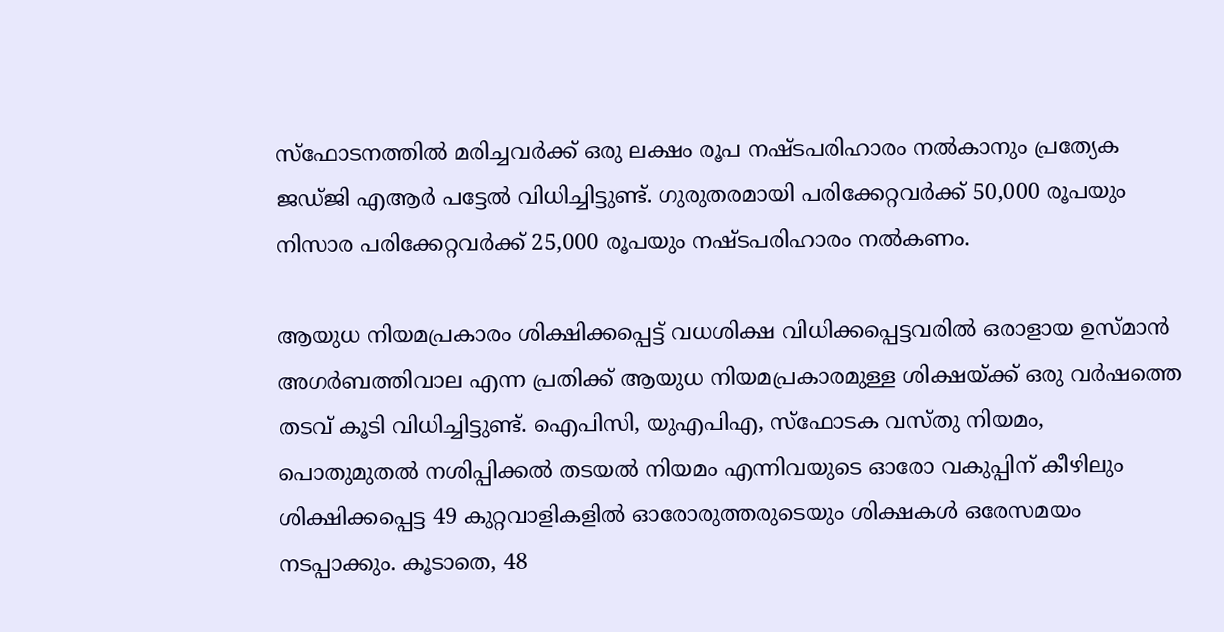സ്‌ഫോടനത്തിൽ മരിച്ചവർക്ക് ഒരു ലക്ഷം രൂപ നഷ്ടപരിഹാരം നൽകാനും പ്രത്യേക ജഡ്ജി എആർ പട്ടേൽ വിധിച്ചിട്ടുണ്ട്. ഗുരുതരമായി പരിക്കേറ്റവർക്ക് 50,000 രൂപയും നിസാര പരിക്കേറ്റവർക്ക് 25,000 രൂപയും നഷ്ടപരിഹാരം നല്‍കണം.

ആയുധ നിയമപ്രകാരം ശിക്ഷിക്കപ്പെട്ട് വധശിക്ഷ വിധിക്കപ്പെട്ടവരിൽ ഒരാളായ ഉസ്മാൻ അഗർബത്തിവാല എന്ന പ്രതിക്ക് ആയുധ നിയമപ്രകാരമുള്ള ശിക്ഷയ്ക്ക് ഒരു വർഷത്തെ തടവ് കൂടി വിധിച്ചിട്ടുണ്ട്. ഐപിസി, യുഎപിഎ, സ്‌ഫോടക വസ്തു നിയമം, പൊതുമുതൽ നശിപ്പിക്കൽ തടയൽ നിയമം എന്നിവയുടെ ഓരോ വകുപ്പിന് കീഴിലും ശിക്ഷിക്കപ്പെട്ട 49 കുറ്റവാളികളിൽ ഓരോരുത്തരുടെയും ശിക്ഷകൾ ഒരേസമയം നടപ്പാക്കും. കൂടാതെ, 48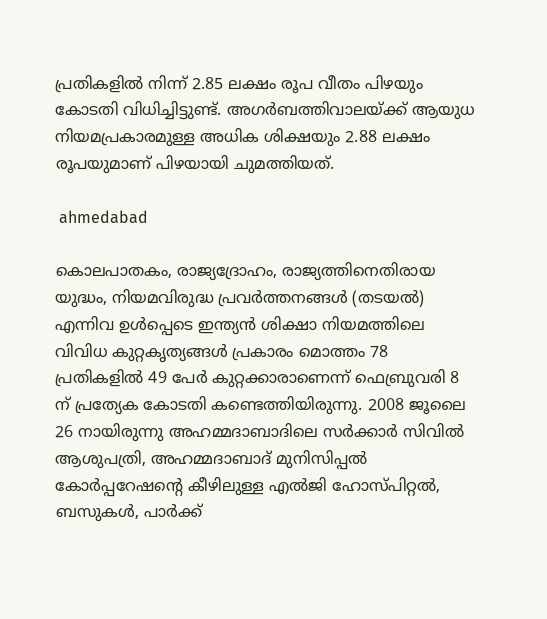പ്രതികളിൽ നിന്ന് 2.85 ലക്ഷം രൂപ വീതം പിഴയും കോടതി വിധിച്ചിട്ടുണ്ട്. അഗർബത്തിവാലയ്ക്ക് ആയുധ നിയമപ്രകാരമുള്ള അധിക ശിക്ഷയും 2.88 ലക്ഷം രൂപയുമാണ് പിഴയായി ചുമത്തിയത്.

 ahmedabad

കൊലപാതകം, രാജ്യദ്രോഹം, രാജ്യത്തിനെതിരായ യുദ്ധം, നിയമവിരുദ്ധ പ്രവർത്തനങ്ങൾ (തടയൽ) എന്നിവ ഉൾപ്പെടെ ഇന്ത്യൻ ശിക്ഷാ നിയമത്തിലെ വിവിധ കുറ്റകൃത്യങ്ങൾ പ്രകാരം മൊത്തം 78 പ്രതികളിൽ 49 പേർ കുറ്റക്കാരാണെന്ന് ഫെബ്രുവരി 8 ന് പ്രത്യേക കോടതി കണ്ടെത്തിയിരുന്നു. 2008 ജൂലൈ 26 നായിരുന്നു അഹമ്മദാബാദിലെ സർക്കാർ സിവിൽ ആശുപത്രി, അഹമ്മദാബാദ് മുനിസിപ്പൽ കോർപ്പറേഷന്റെ കീഴിലുള്ള എൽജി ഹോസ്പിറ്റൽ, ബസുകൾ, പാർക്ക്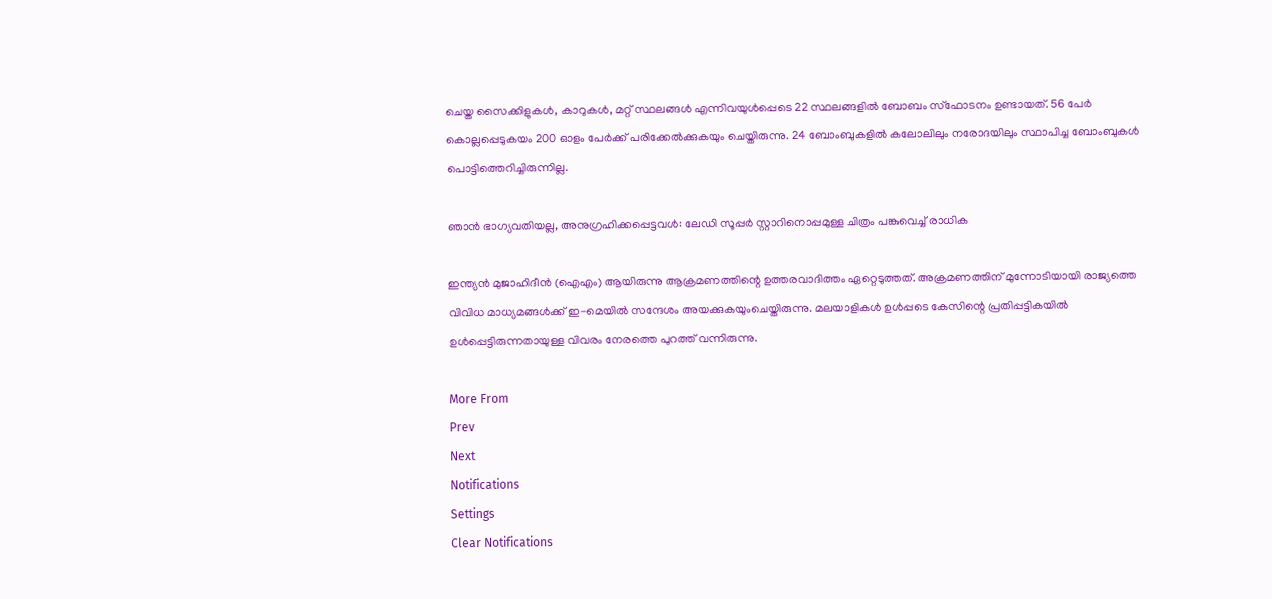ചെയ്ത സൈക്കിളുകൾ, കാറുകൾ, മറ്റ് സ്ഥലങ്ങൾ എന്നിവയുൾപ്പെടെ 22 സ്ഥലങ്ങളിൽ ബോബം സ്ഫോടനം ഉണ്ടായത്. 56 പേർ കൊല്ലപ്പെടുകയം 200 ഓളം പേർക്ക് പരിക്കേല്‍ക്കുകയും ചെയ്തിരുന്നു. 24 ബോംബുകളിൽ കലോലിലും നരോദയിലും സ്ഥാപിച്ച ബോംബുകള്‍ പൊട്ടിത്തെറിച്ചിരുന്നില്ല.

ഞാന്‍ ഭാഗ്യവതിയല്ല, അനുഗ്രഹിക്കപ്പെട്ടവള്‍: ലേഡി സൂപ്പർ സ്റ്റാറിനൊപ്പമുള്ള ചിത്രം പങ്കുവെച്ച് രാധിക

ഇന്ത്യൻ മുജാഹിദീൻ (ഐഎം) ആയിരുന്നു ആക്രമണത്തിന്റെ ഉത്തരവാദിത്തം ഏറ്റെടുത്തത്. അക്രമണത്തിന് മുന്നോടിയായി രാജ്യത്തെ വിവിധ മാധ്യമങ്ങള്‍ക്ക് ഇ-മെയില്‍ സന്ദേശം അയക്കുകയുംചെയ്തിരുന്നു. മലയാളികള്‍ ഉള്‍പ്പടെ കേസിന്റെ പ്രതിപ്പട്ടികയില്‍ ഉള്‍പ്പെട്ടിരുന്നതായുള്ള വിവരം നേരത്തെ പുറത്ത് വന്നിരുന്നു.

More From
Prev
Next
Notifications
Settings
Clear Notifications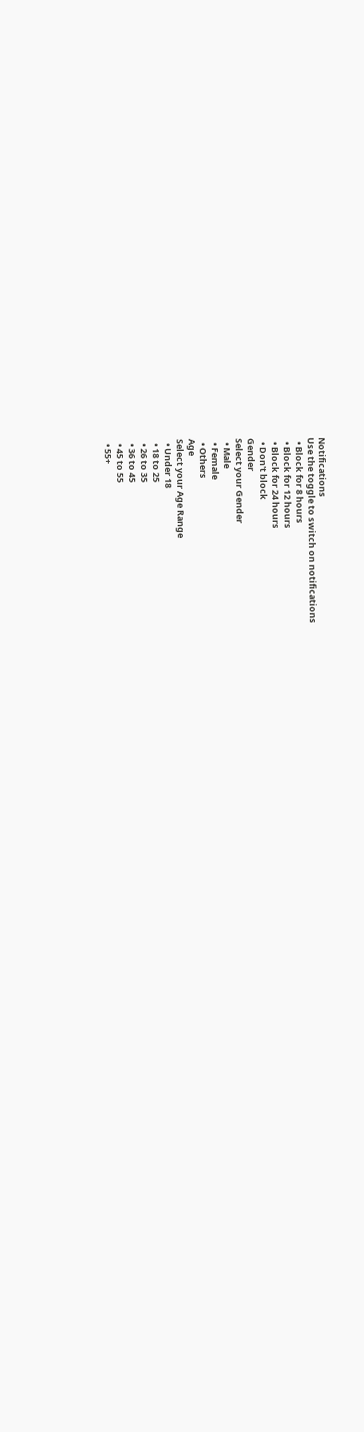Notifications
Use the toggle to switch on notifications
  • Block for 8 hours
  • Block for 12 hours
  • Block for 24 hours
  • Don't block
Gender
Select your Gender
  • Male
  • Female
  • Others
Age
Select your Age Range
  • Under 18
  • 18 to 25
  • 26 to 35
  • 36 to 45
  • 45 to 55
  • 55+